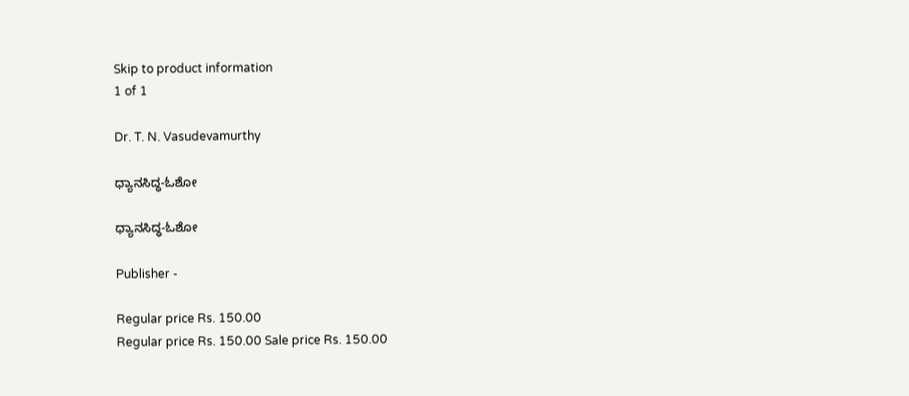Skip to product information
1 of 1

Dr. T. N. Vasudevamurthy

ಧ್ಯಾನಸಿದ್ಧ-ಓಶೋ

ಧ್ಯಾನಸಿದ್ಧ-ಓಶೋ

Publisher -

Regular price Rs. 150.00
Regular price Rs. 150.00 Sale price Rs. 150.00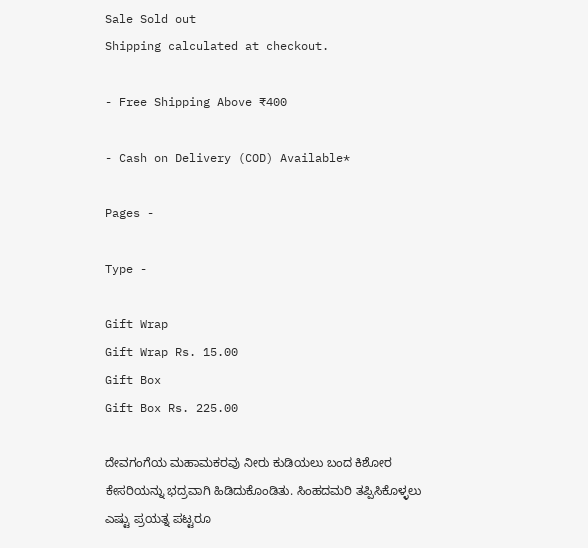Sale Sold out
Shipping calculated at checkout.

- Free Shipping Above ₹400

- Cash on Delivery (COD) Available*

Pages -

Type -

Gift Wrap
Gift Wrap Rs. 15.00
Gift Box
Gift Box Rs. 225.00

ದೇವಗಂಗೆಯ ಮಹಾಮಕರವು ನೀರು ಕುಡಿಯಲು ಬಂದ ಕಿಶೋರ ಕೇಸರಿಯನ್ನು ಭದ್ರವಾಗಿ ಹಿಡಿದುಕೊಂಡಿತು. ಸಿಂಹದಮರಿ ತಪ್ಪಿಸಿಕೊಳ್ಳಲು ಎಷ್ಟು ಪ್ರಯತ್ನ ಪಟ್ಟರೂ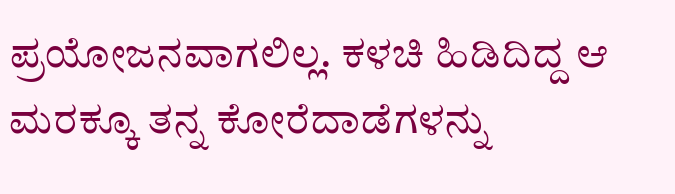ಪ್ರಯೋಜನವಾಗಲಿಲ್ಲ. ಕಳಚಿ ಹಿಡಿದಿದ್ದ ಆ ಮರಕ್ಕೂ ತನ್ನ ಕೋರೆದಾಡೆಗಳನ್ನು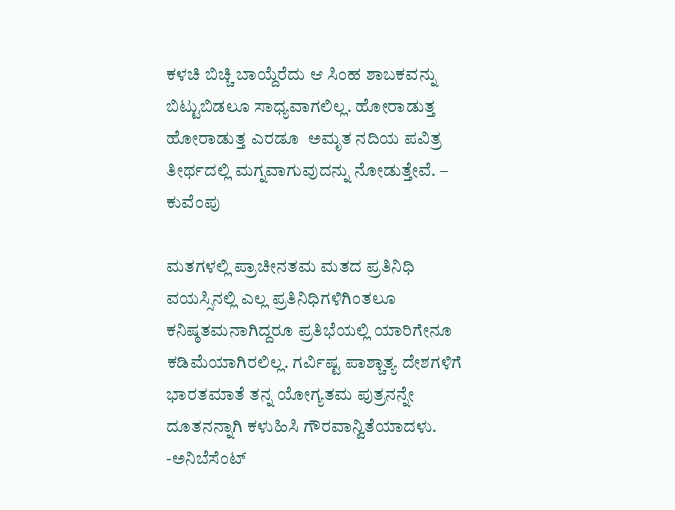ಕಳಚಿ ಬಿಚ್ಚಿ ಬಾಯ್ದೆರೆದು ಆ ಸಿಂಹ ಶಾಬಕವನ್ನು ಬಿಟ್ಟುಬಿಡಲೂ ಸಾಧ್ಯವಾಗಲಿಲ್ಲ. ಹೋರಾಡುತ್ತ ಹೋರಾಡುತ್ತ ಎರಡೂ  ಅಮೃತ ನದಿಯ ಪವಿತ್ರ ತೀರ್ಥದಲ್ಲಿ ಮಗ್ನವಾಗುವುದನ್ನು ನೋಡುತ್ತೇವೆ. – ಕುವೆಂಪು

ಮತಗಳಲ್ಲಿ ಪ್ರಾಚೀನತಮ ಮತದ ಪ್ರತಿನಿಧಿ ವಯಸ್ಸಿನಲ್ಲಿ ಎಲ್ಲ ಪ್ರತಿನಿಧಿಗಳಿಗಿಂತಲೂ ಕನಿಷ್ಠತಮನಾಗಿದ್ದರೂ ಪ್ರತಿಭೆಯಲ್ಲಿ ಯಾರಿಗೇನೂ ಕಡಿಮೆಯಾಗಿರಲಿಲ್ಲ. ಗರ್ವಿಷ್ಟ ಪಾಶ್ಚಾತ್ಯ ದೇಶಗಳಿಗೆ ಭಾರತಮಾತೆ ತನ್ನ ಯೋಗ್ಯತಮ ಪುತ್ರನನ್ನೇ ದೂತನನ್ನಾಗಿ ಕಳುಹಿಸಿ ಗೌರವಾನ್ವಿತೆಯಾದಳು.
-ಅನಿಬೆಸೆಂಟ್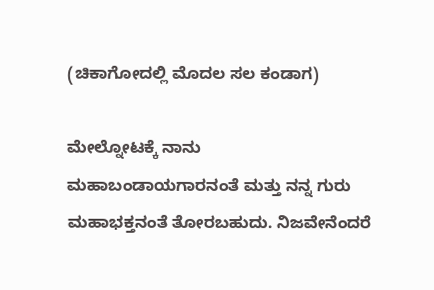(ಚಿಕಾಗೋದಲ್ಲಿ ಮೊದಲ ಸಲ ಕಂಡಾಗ)

ಮೇಲ್ನೋಟಕ್ಕೆ ನಾನು
ಮಹಾಬಂಡಾಯಗಾರನಂತೆ ಮತ್ತು ನನ್ನ ಗುರು ಮಹಾಭಕ್ತನಂತೆ ತೋರಬಹುದು. ನಿಜವೇನೆಂದರೆ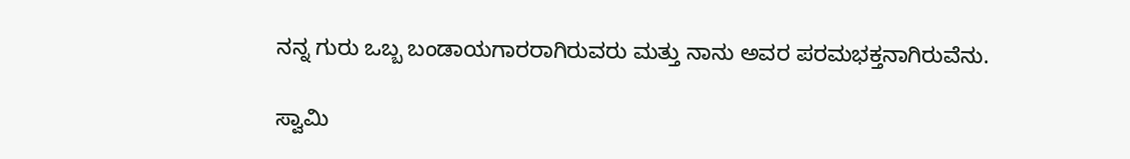ನನ್ನ ಗುರು ಒಬ್ಬ ಬಂಡಾಯಗಾರರಾಗಿರುವರು ಮತ್ತು ನಾನು ಅವರ ಪರಮಭಕ್ತನಾಗಿರುವೆನು.

ಸ್ವಾಮಿ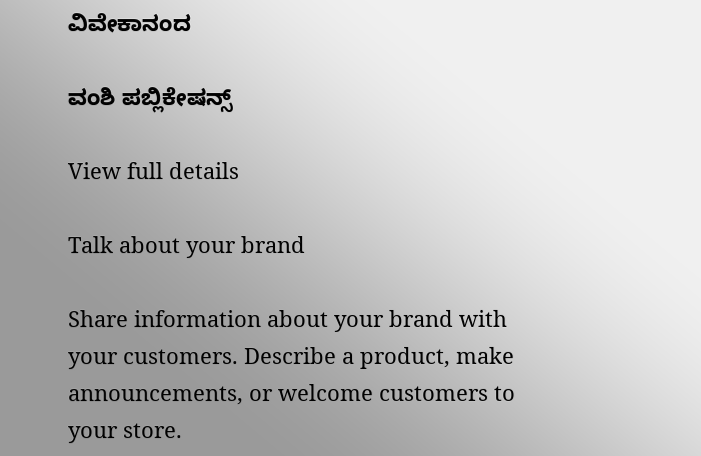ವಿವೇಕಾನಂದ

ವಂಶಿ ಪಬ್ಲಿಕೇಷನ್ಸ್

View full details

Talk about your brand

Share information about your brand with your customers. Describe a product, make announcements, or welcome customers to your store.